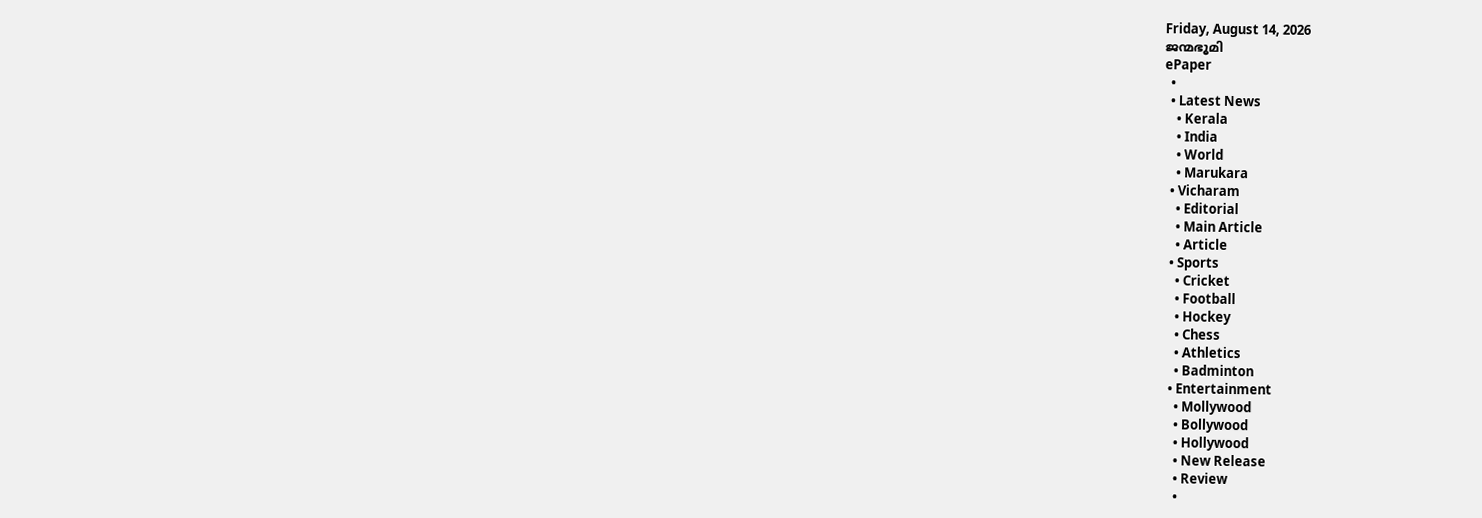Friday, August 14, 2026
ജന്മഭൂമി
ePaper
  •
  • Latest News
    • Kerala
    • India
    • World
    • Marukara
  • Vicharam
    • Editorial
    • Main Article
    • Article
  • Sports
    • Cricket
    • Football
    • Hockey
    • Chess
    • Athletics
    • Badminton
  • Entertainment
    • Mollywood
    • Bollywood
    • Hollywood
    • New Release
    • Review
    •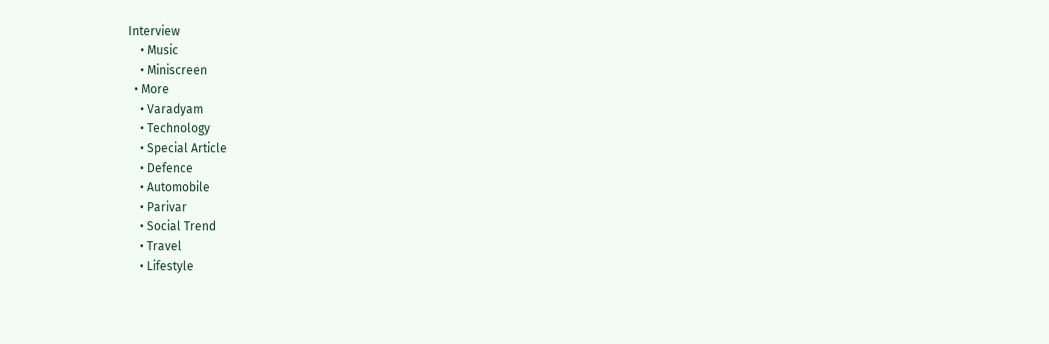Interview
    • Music
    • Miniscreen
  • More
    • Varadyam
    • Technology
    • Special Article
    • Defence
    • Automobile
    • Parivar
    • Social Trend
    • Travel
    • Lifestyle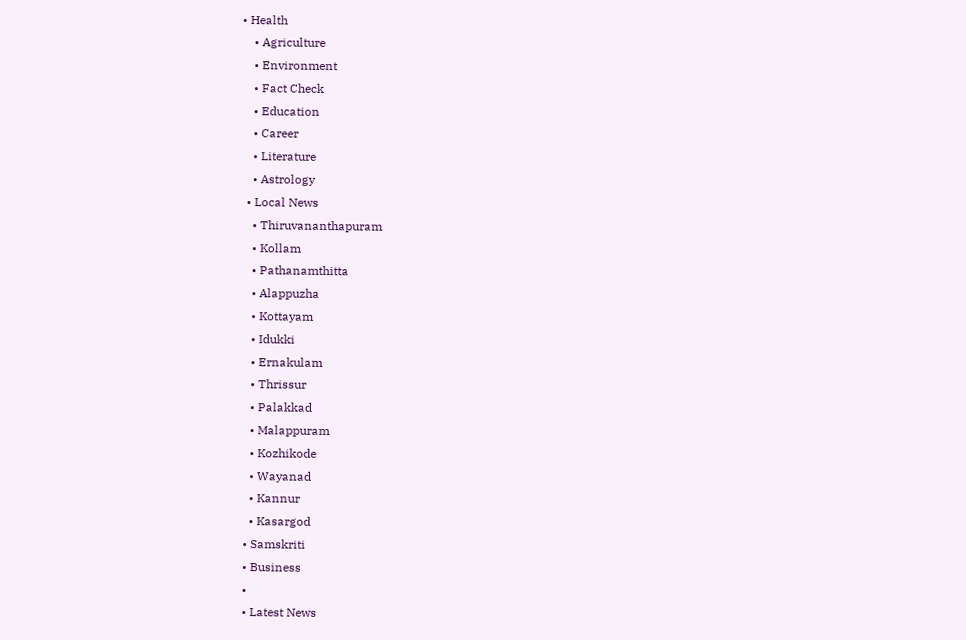• Health
    • Agriculture
    • Environment
    • Fact Check
    • Education
    • Career
    • Literature
    • Astrology
  • Local News
    • Thiruvananthapuram
    • Kollam
    • Pathanamthitta
    • Alappuzha
    • Kottayam
    • Idukki
    • Ernakulam
    • Thrissur
    • Palakkad
    • Malappuram
    • Kozhikode
    • Wayanad
    • Kannur
    • Kasargod
  • Samskriti
  • Business
  •
  • Latest News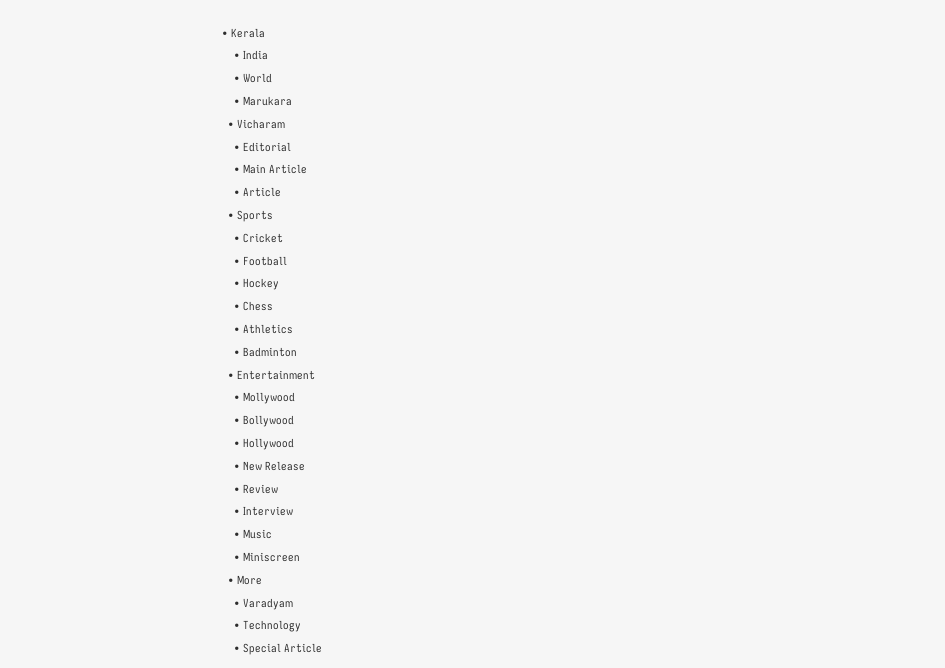• Kerala
    • India
    • World
    • Marukara
  • Vicharam
    • Editorial
    • Main Article
    • Article
  • Sports
    • Cricket
    • Football
    • Hockey
    • Chess
    • Athletics
    • Badminton
  • Entertainment
    • Mollywood
    • Bollywood
    • Hollywood
    • New Release
    • Review
    • Interview
    • Music
    • Miniscreen
  • More
    • Varadyam
    • Technology
    • Special Article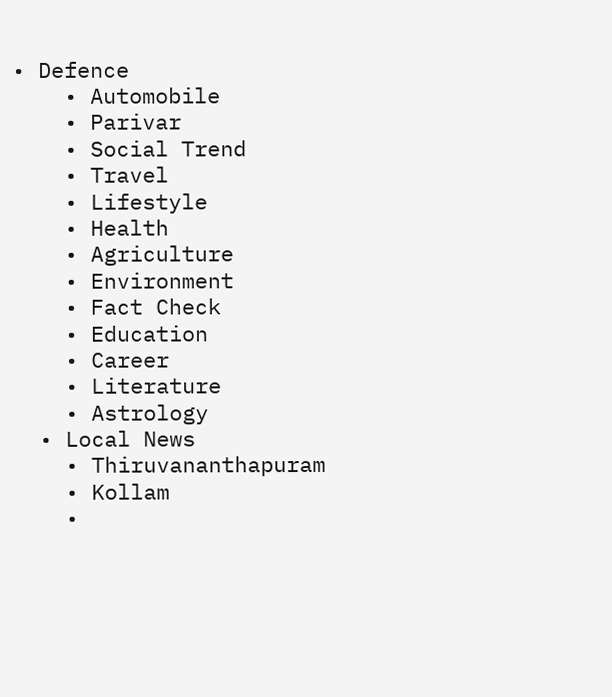• Defence
    • Automobile
    • Parivar
    • Social Trend
    • Travel
    • Lifestyle
    • Health
    • Agriculture
    • Environment
    • Fact Check
    • Education
    • Career
    • Literature
    • Astrology
  • Local News
    • Thiruvananthapuram
    • Kollam
    •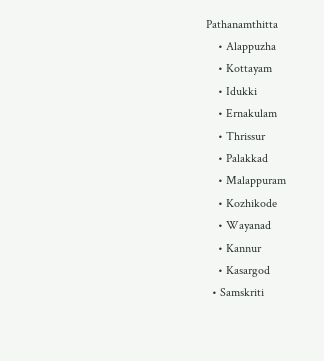Pathanamthitta
    • Alappuzha
    • Kottayam
    • Idukki
    • Ernakulam
    • Thrissur
    • Palakkad
    • Malappuram
    • Kozhikode
    • Wayanad
    • Kannur
    • Kasargod
  • Samskriti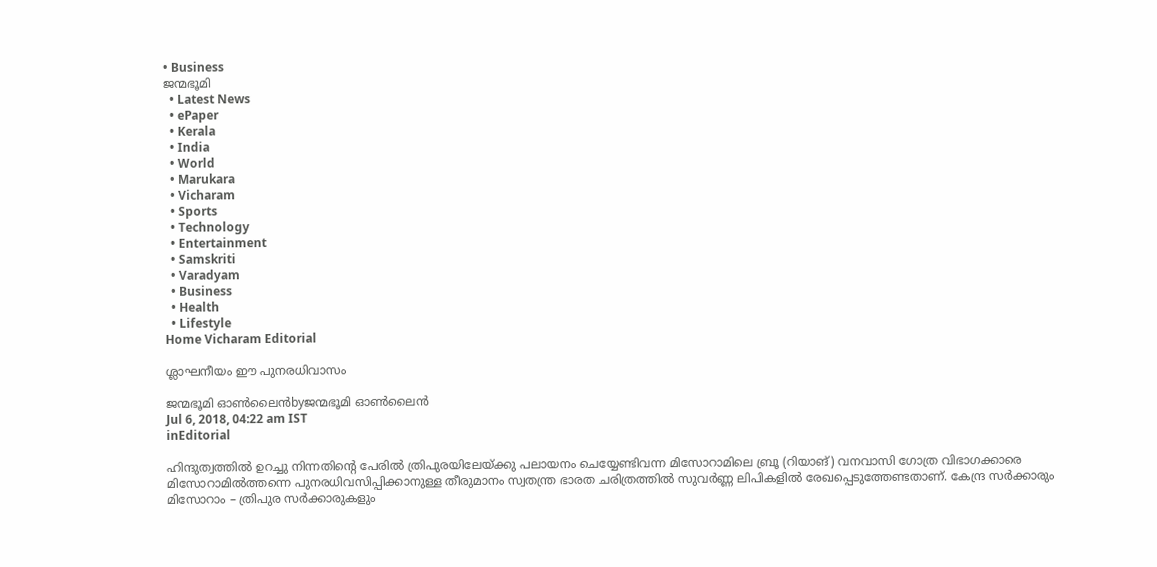• Business
ജന്മഭൂമി
  • Latest News
  • ePaper
  • Kerala
  • India
  • World
  • Marukara
  • Vicharam
  • Sports
  • Technology
  • Entertainment
  • Samskriti
  • Varadyam
  • Business
  • Health
  • Lifestyle
Home Vicharam Editorial

ശ്ലാഘനീയം ഈ പുനരധിവാസം

ജന്മഭൂമി ഓണ്‍ലൈന്‍byജന്മഭൂമി ഓണ്‍ലൈന്‍
Jul 6, 2018, 04:22 am IST
inEditorial

ഹിന്ദുത്വത്തില്‍ ഉറച്ചു നിന്നതിന്റെ പേരില്‍ ത്രിപുരയിലേയ്‌ക്കു പലായനം ചെയ്യേണ്ടിവന്ന മിസോറാമിലെ ബ്രൂ (റിയാങ്) വനവാസി ഗോത്ര വിഭാഗക്കാരെ മിസോറാമില്‍ത്തന്നെ പുനരധിവസിപ്പിക്കാനുള്ള തീരുമാനം സ്വതന്ത്ര ഭാരത ചരിത്രത്തില്‍ സുവര്‍ണ്ണ ലിപികളില്‍ രേഖപ്പെടുത്തേണ്ടതാണ്. കേന്ദ്ര സര്‍ക്കാരും മിസോറാം – ത്രിപുര സര്‍ക്കാരുകളും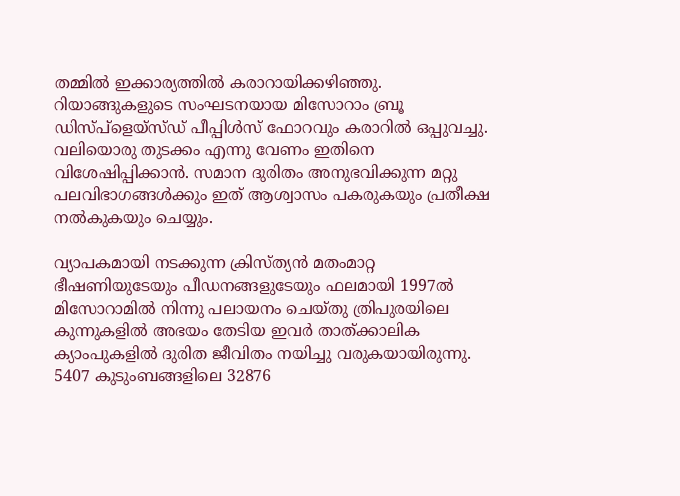തമ്മില്‍ ഇക്കാര്യത്തില്‍ കരാറായിക്കഴിഞ്ഞു. റിയാങ്ങുകളുടെ സംഘടനയായ മിസോറാം ബ്രൂ ഡിസ്പ്ളെയ്സ്ഡ് പീപ്പിള്‍സ് ഫോറവും കരാറില്‍ ഒപ്പുവച്ചു. വലിയൊരു തുടക്കം എന്നു വേണം ഇതിനെ വിശേഷിപ്പിക്കാന്‍. സമാന ദുരിതം അനുഭവിക്കുന്ന മറ്റു പലവിഭാഗങ്ങള്‍ക്കും ഇത് ആശ്വാസം പകരുകയും പ്രതീക്ഷ നല്‍കുകയും ചെയ്യും.

വ്യാപകമായി നടക്കുന്ന ക്രിസ്ത്യന്‍ മതംമാറ്റ ഭീഷണിയുടേയും പീഡനങ്ങളുടേയും ഫലമായി 1997ല്‍ മിസോറാമില്‍ നിന്നു പലായനം ചെയ്തു ത്രിപുരയിലെ കുന്നുകളില്‍ അഭയം തേടിയ ഇവര്‍ താത്ക്കാലിക ക്യാംപുകളില്‍ ദുരിത ജീവിതം നയിച്ചു വരുകയായിരുന്നു. 5407 കുടുംബങ്ങളിലെ 32876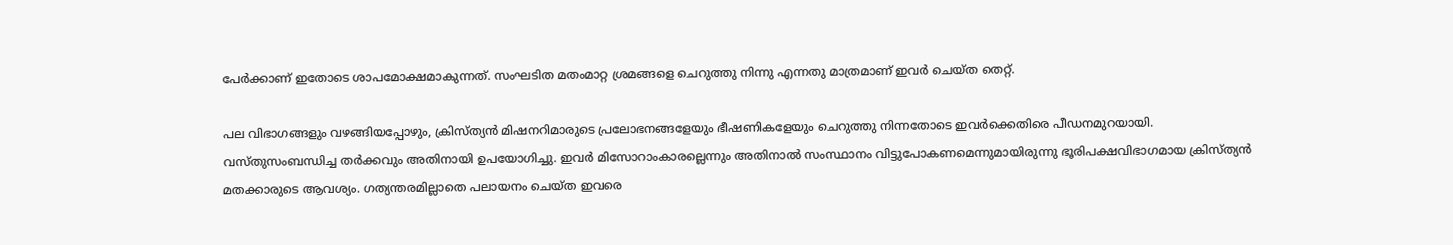പേര്‍ക്കാണ് ഇതോടെ ശാപമോക്ഷമാകുന്നത്. സംഘടിത മതംമാറ്റ ശ്രമങ്ങളെ ചെറുത്തു നിന്നു എന്നതു മാത്രമാണ് ഇവര്‍ ചെയ്ത തെറ്റ്.

പല വിഭാഗങ്ങളും വഴങ്ങിയപ്പോഴും, ക്രിസ്ത്യന്‍ മിഷനറിമാരുടെ പ്രലോഭനങ്ങളേയും ഭീഷണികളേയും ചെറുത്തു നിന്നതോടെ ഇവര്‍ക്കെതിരെ പീഡനമുറയായി. വസ്തുസംബന്ധിച്ച തര്‍ക്കവും അതിനായി ഉപയോഗിച്ചു. ഇവര്‍ മിസോറാംകാരല്ലെന്നും അതിനാല്‍ സംസ്ഥാനം വിട്ടുപോകണമെന്നുമായിരുന്നു ഭൂരിപക്ഷവിഭാഗമായ ക്രിസ്ത്യന്‍ മതക്കാരുടെ ആവശ്യം. ഗത്യന്തരമില്ലാതെ പലായനം ചെയ്ത ഇവരെ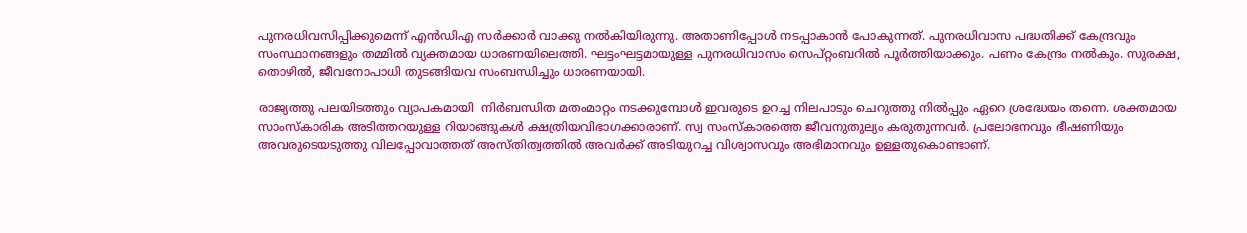പുനരധിവസിപ്പിക്കുമെന്ന് എന്‍ഡിഎ സര്‍ക്കാര്‍ വാക്കു നല്‍കിയിരുന്നു. അതാണിപ്പോള്‍ നടപ്പാകാന്‍ പോകുന്നത്. പുനരധിവാസ പദ്ധതിക്ക് കേന്ദ്രവും സംസ്ഥാനങ്ങളും തമ്മില്‍ വ്യക്തമായ ധാരണയിലെത്തി. ഘട്ടംഘട്ടമായുള്ള പുനരധിവാസം സെപ്റ്റംബറില്‍ പൂര്‍ത്തിയാക്കും. പണം കേന്ദ്രം നല്‍കും. സുരക്ഷ, തൊഴില്‍, ജീവനോപാധി തുടങ്ങിയവ സംബന്ധിച്ചും ധാരണയായി.

രാജ്യത്തു പലയിടത്തും വ്യാപകമായി  നിര്‍ബന്ധിത മതംമാറ്റം നടക്കുമ്പോള്‍ ഇവരുടെ ഉറച്ച നിലപാടും ചെറുത്തു നില്‍പ്പും ഏറെ ശ്രദ്ധേയം തന്നെ. ശക്തമായ സാംസ്‌കാരിക അടിത്തറയുള്ള റിയാങ്ങുകള്‍ ക്ഷത്രിയവിഭാഗക്കാരാണ്. സ്വ സംസ്‌കാരത്തെ ജീവനുതുല്യം കരുതുന്നവര്‍. പ്രലോഭനവും ഭീഷണിയും അവരുടെയടുത്തു വിലപ്പോവാത്തത് അസ്തിത്വത്തില്‍ അവര്‍ക്ക് അടിയുറച്ച വിശ്വാസവും അഭിമാനവും ഉള്ളതുകൊണ്ടാണ്.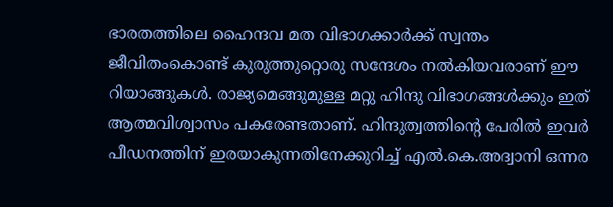ഭാരതത്തിലെ ഹൈന്ദവ മത വിഭാഗക്കാര്‍ക്ക് സ്വന്തം ജീവിതംകൊണ്ട് കുരുത്തുറ്റൊരു സന്ദേശം നല്‍കിയവരാണ് ഈ റിയാങ്ങുകള്‍. രാജ്യമെങ്ങുമുള്ള മറ്റു ഹിന്ദു വിഭാഗങ്ങള്‍ക്കും ഇത് ആത്മവിശ്വാസം പകരേണ്ടതാണ്. ഹിന്ദുത്വത്തിന്റെ പേരില്‍ ഇവര്‍ പീഡനത്തിന് ഇരയാകുന്നതിനേക്കുറിച്ച് എല്‍.കെ.അദ്വാനി ഒന്നര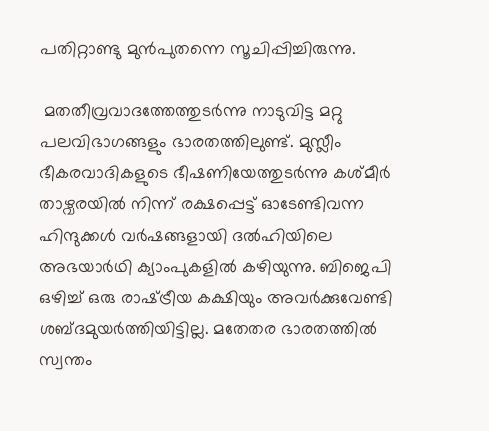പതിറ്റാണ്ടു മുന്‍പുതന്നെ സൂചിപ്പിച്ചിരുന്നു.

 മതതീവ്രവാദത്തേത്തുടര്‍ന്നു നാടുവിട്ട മറ്റു പലവിഭാഗങ്ങളും ഭാരതത്തിലുണ്ട്. മുസ്ലീം ഭീകരവാദികളുടെ ഭീഷണിയേത്തുടര്‍ന്നു കശ്മീര്‍ താഴ്വരയില്‍ നിന്ന് രക്ഷപ്പെട്ട് ഓടേണ്ടിവന്ന ഹിന്ദുക്കള്‍ വര്‍ഷങ്ങളായി ദല്‍ഹിയിലെ അഭയാര്‍ഥി ക്യാംപുകളില്‍ കഴിയുന്നു. ബിജെപി ഒഴിച്ച് ഒരു രാഷ്‌ട്രീയ കക്ഷിയും അവര്‍ക്കുവേണ്ടി ശബ്ദമുയര്‍ത്തിയിട്ടില്ല. മതേതര ഭാരതത്തില്‍ സ്വന്തം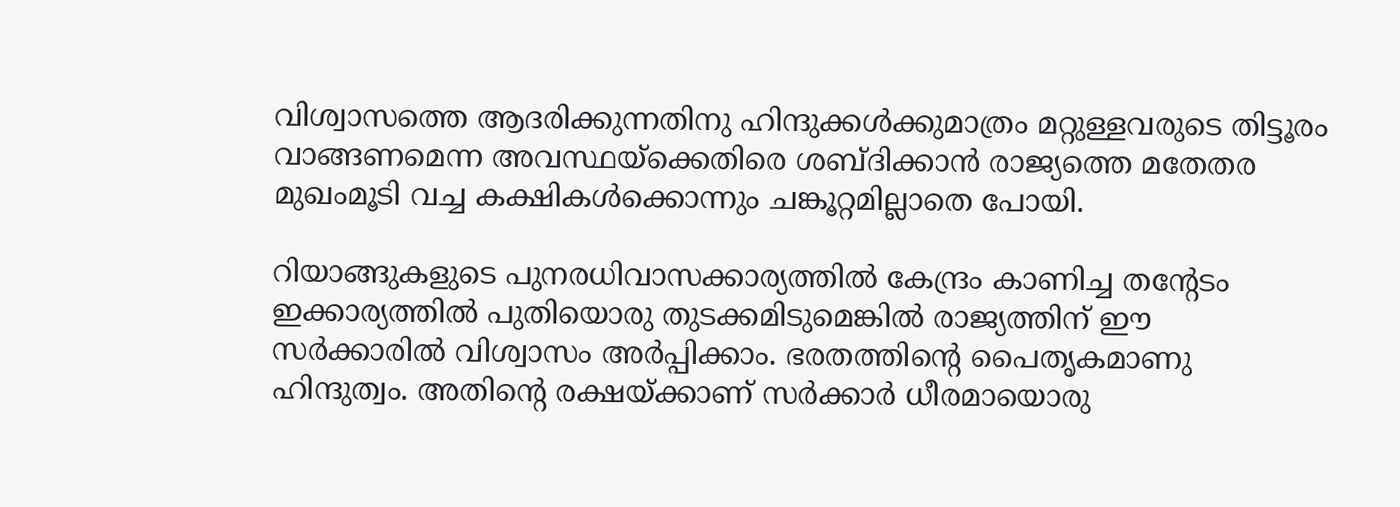വിശ്വാസത്തെ ആദരിക്കുന്നതിനു ഹിന്ദുക്കള്‍ക്കുമാത്രം മറ്റുള്ളവരുടെ തിട്ടൂരം വാങ്ങണമെന്ന അവസ്ഥയ്‌ക്കെതിരെ ശബ്ദിക്കാന്‍ രാജ്യത്തെ മതേതര മുഖംമൂടി വച്ച കക്ഷികള്‍ക്കൊന്നും ചങ്കൂറ്റമില്ലാതെ പോയി.

റിയാങ്ങുകളുടെ പുനരധിവാസക്കാര്യത്തില്‍ കേന്ദ്രം കാണിച്ച തന്റേടം  ഇക്കാര്യത്തില്‍ പുതിയൊരു തുടക്കമിടുമെങ്കില്‍ രാജ്യത്തിന് ഈ സര്‍ക്കാരില്‍ വിശ്വാസം അര്‍പ്പിക്കാം. ഭരതത്തിന്റെ പൈതൃകമാണു ഹിന്ദുത്വം. അതിന്റെ രക്ഷയ്‌ക്കാണ് സര്‍ക്കാര്‍ ധീരമായൊരു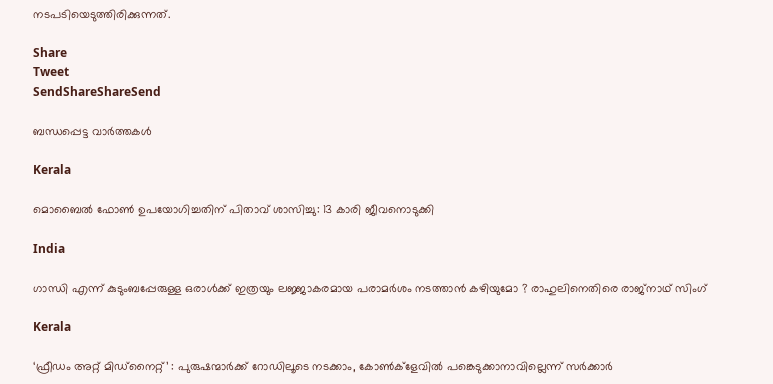നടപടിയെടുത്തിരിക്കുന്നത്.

Share
Tweet
SendShareShareSend

ബന്ധപ്പെട്ട വാര്‍ത്തകള്‍

Kerala

മൊബൈല്‍ ഫോണ്‍ ഉപയോഗിച്ചതിന് പിതാവ് ശാസിച്ചു: 13 കാരി ജീവനൊടുക്കി

India

ഗാന്ധി എന്ന് കുടുംബപ്പേരുള്ള ഒരാൾക്ക് ഇത്രയും ലജ്ജാകരമായ പരാമർശം നടത്താൻ കഴിയുമോ ? രാഹുലിനെതിരെ രാജ്നാഥ് സിംഗ്

Kerala

‘ഫ്രീഡം അറ്റ് മിഡ്‌നൈറ്റ്’ : പുരുഷന്മാര്‍ക്ക് റോഡിലൂടെ നടക്കാം, കോണ്‍ക്‌ളേവില്‍ പങ്കെടുക്കാനാവില്ലെന്ന് സര്‍ക്കാര്‍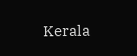Kerala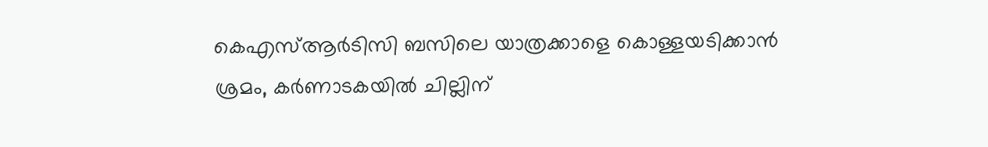കെഎസ്ആര്‍ടിസി ബസിലെ യാത്രക്കാളെ കൊള്ളയടിക്കാന്‍ ശ്രമം, കര്‍ണാടകയില്‍ ചില്ലിന്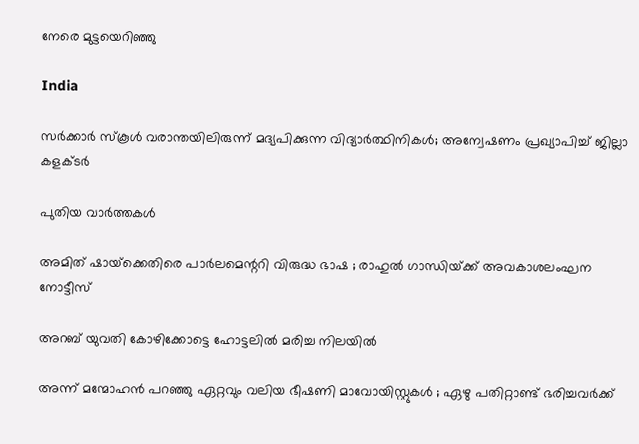നേരെ മുട്ടയെറിഞ്ഞു

India

സര്‍ക്കാര്‍ സ്‌കൂള്‍ വരാന്തയിലിരുന്ന് മദ്യപിക്കുന്ന വിദ്യാര്‍ത്ഥിനികള്‍; അന്വേഷണം പ്രഖ്യാപിച്ച് ജില്ലാ കളക്ടര്‍

പുതിയ വാര്‍ത്തകള്‍

അമിത് ഷായ്‌ക്കെതിരെ പാർലമെന്ററി വിരുദ്ധ ഭാഷ ; രാഹുൽ ഗാന്ധിയ്‌ക്ക് അവകാശലംഘന നോട്ടീസ്

അറബ് യുവതി കോഴിക്കോട്ടെ ഹോട്ടലില്‍ മരിച്ച നിലയില്‍

അന്ന് മന്മോഹൻ പറഞ്ഞു ഏറ്റവും വലിയ ഭീഷണി മാവോയിസ്റ്റുകൾ ; ഏഴു പതിറ്റാണ്ട് ഭരിച്ചവര്‍ക്ക്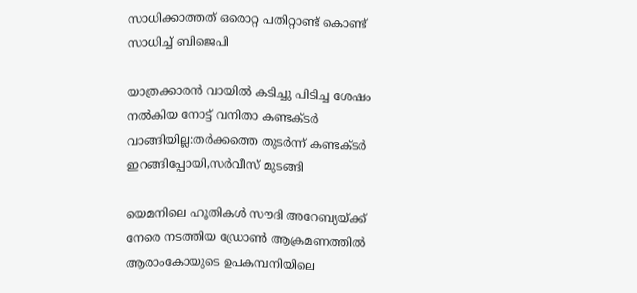സാധിക്കാത്തത് ഒരൊറ്റ പതിറ്റാണ്ട് കൊണ്ട് സാധിച്ച് ബിജെപി

യാത്രക്കാരന്‍ വായില്‍ കടിച്ചു പിടിച്ച ശേഷം നല്‍കിയ നോട്ട് വനിതാ കണ്ടക്ടര്‍ വാങ്ങിയില്ല:തര്‍ക്കത്തെ തുടര്‍ന്ന് കണ്ടക്ടര്‍ ഇറങ്ങിപ്പോയി,സര്‍വീസ് മുടങ്ങി

യെമനിലെ ഹൂതികള്‍ സൗദി അറേബ്യയ്ക്ക് നേരെ നടത്തിയ ഡ്രോണ്‍ ആക്രമണത്തില്‍ ആരാംകോയുടെ ഉപകമ്പനിയിലെ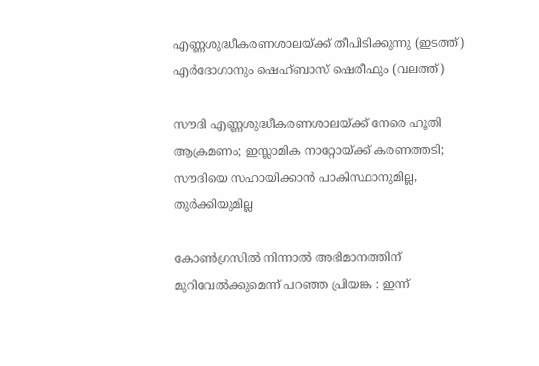എണ്ണശുദ്ധീകരണശാലയ്ക്ക് തീപിടിക്കുന്നു (ഇടത്ത്) എര്‍ദോഗാനും ഷെഹ്ബാസ് ഷെരീഫും (വലത്ത്)

സൗദി എണ്ണശുദ്ധീകരണശാലയ്‌ക്ക് നേരെ ‍ഹൂതി ആക്രമണം; ഇസ്ലാമിക നാറ്റോയ്‌ക്ക് കരണത്തടി; സൗദിയെ സഹായിക്കാന്‍ പാകിസ്ഥാനുമില്ല, തുര്‍ക്കിയുമില്ല

കോൺഗ്രസിൽ നിന്നാൽ അഭിമാനത്തിന് മുറിവേൽക്കുമെന്ന് പറഞ്ഞ പ്രിയങ്ക : ഇന്ന്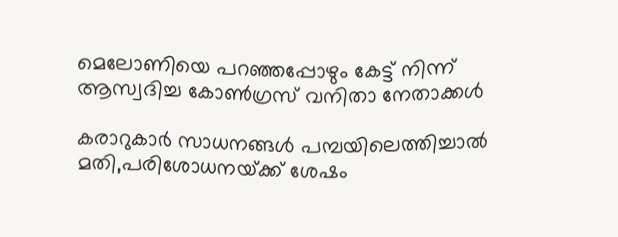മെലോണിയെ പറഞ്ഞപ്പോഴും കേട്ട് നിന്ന് ആസ്വദിച്ച കോൺഗ്രസ് വനിതാ നേതാക്കൾ

കരാറുകാര്‍ സാധനങ്ങള്‍ പമ്പയിലെത്തിച്ചാല്‍ മതി,പരിശോധനയ്‌ക്ക് ശേഷം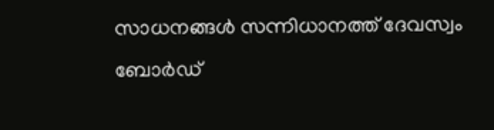സാധനങ്ങള്‍ സന്നിധാനത്ത് ദേവസ്വം ബോര്‍ഡ്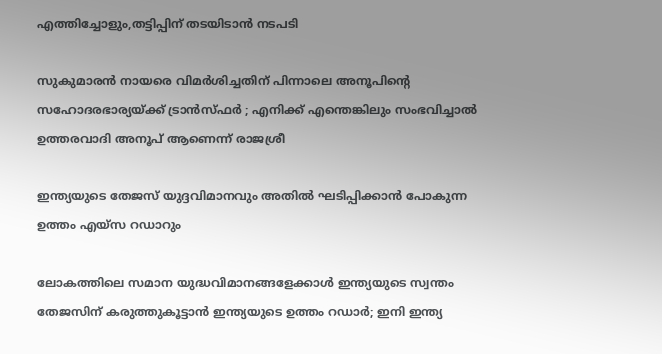എത്തിച്ചോളും,തട്ടിപ്പിന് തടയിടാന്‍ നടപടി

സുകുമാരൻ നായരെ വിമർശിച്ചതിന് പിന്നാലെ അനൂപിന്റെ സഹോദരഭാര്യയ്‌ക്ക് ട്രാൻസ്ഫർ ; എനിക്ക് എന്തെങ്കിലും സംഭവിച്ചാൽ ഉത്തരവാദി അനൂപ് ആണെന്ന് രാജശ്രീ

ഇന്ത്യയുടെ തേജസ് യുദ്ദവിമാനവും അതില്‍ ഘടിപ്പിക്കാന്‍ പോകുന്ന ഉത്തം എയ്സ റഡാറും

ലോകത്തിലെ സമാന യുദ്ധവിമാനങ്ങളേക്കാള്‍ ഇന്ത്യയുടെ സ്വന്തം തേജസിന് കരുത്തുകൂട്ടാന്‍ ഇന്ത്യയുടെ ഉത്തം റഡാര്‍; ഇനി ഇന്ത്യ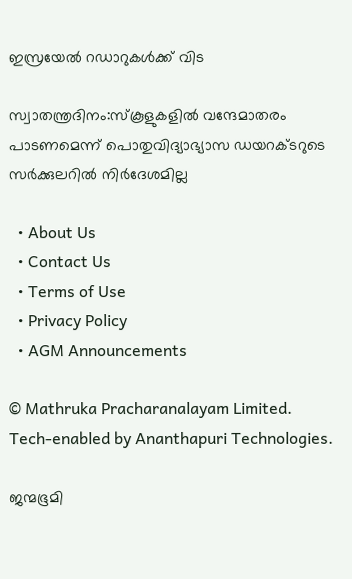ഇസ്രയേല്‍ റഡാറുകള്‍ക്ക് വിട

സ്വാതന്ത്രദിനം:സ്‌കൂളുകളില്‍ വന്ദേമാതരം പാടണമെന്ന് പൊതുവിദ്യാഭ്യാസ ഡയറക്ടറുടെ സര്‍ക്കുലറില്‍ നിര്‍ദേശമില്ല

  • About Us
  • Contact Us
  • Terms of Use
  • Privacy Policy
  • AGM Announcements

© Mathruka Pracharanalayam Limited.
Tech-enabled by Ananthapuri Technologies.

ജന്മഭൂമി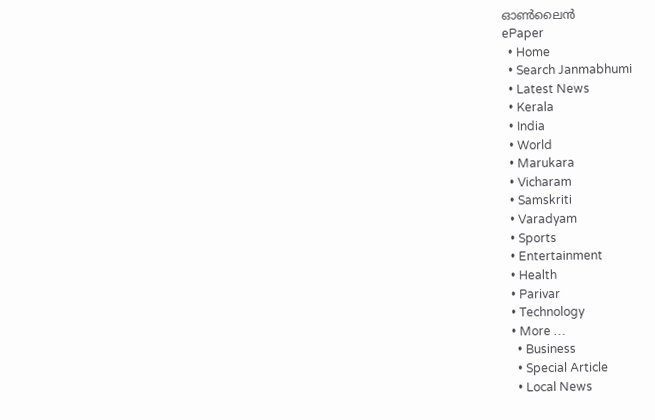ഓണ്‍ലൈന്‍
ePaper
  • Home
  • Search Janmabhumi
  • Latest News
  • Kerala
  • India
  • World
  • Marukara
  • Vicharam
  • Samskriti
  • Varadyam
  • Sports
  • Entertainment
  • Health
  • Parivar
  • Technology
  • More …
    • Business
    • Special Article
    • Local News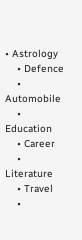• Astrology
    • Defence
    • Automobile
    • Education
    • Career
    • Literature
    • Travel
    •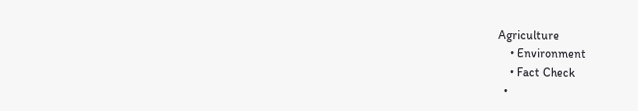Agriculture
    • Environment
    • Fact Check
  •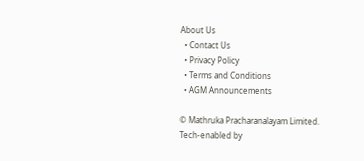About Us
  • Contact Us
  • Privacy Policy
  • Terms and Conditions
  • AGM Announcements

© Mathruka Pracharanalayam Limited.
Tech-enabled by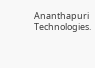Ananthapuri Technologies.